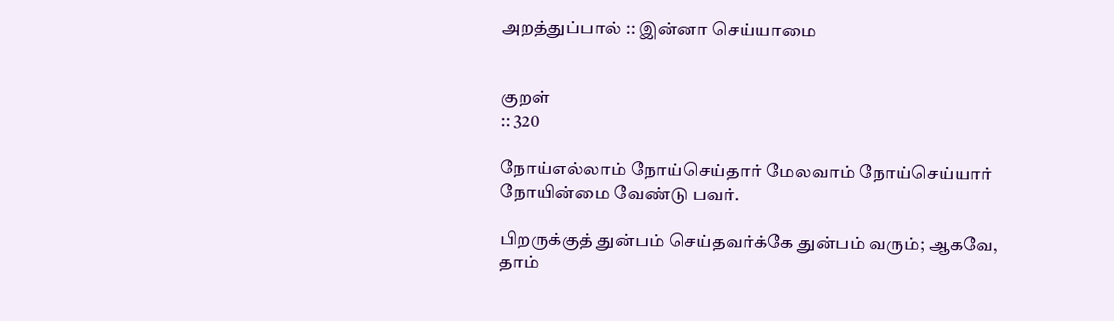அறத்துப்பால் :: இன்னா செய்யாமை


குறள்
:: 320

நோய்எல்லாம் நோய்செய்தார் மேலவாம் நோய்செய்யார்
நோயின்மை வேண்டு பவர்.

பிறருக்குத் துன்பம் செய்தவர்க்கே துன்பம் வரும்; ஆகவே, தாம்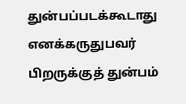துன்பப்படக்கூடாது எனக்கருதுபவர் பிறருக்குத் துன்பம்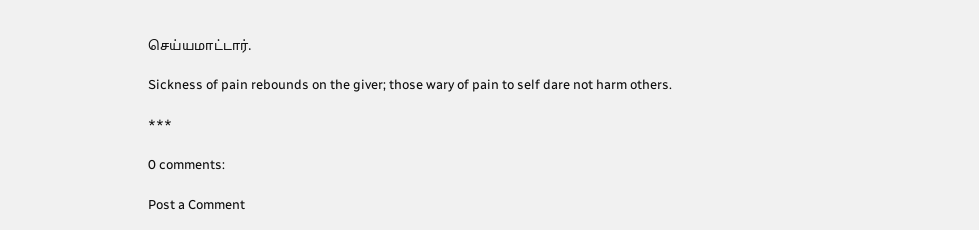செய்யமாட்டார்.

Sickness of pain rebounds on the giver; those wary of pain to self dare not harm others.

***

0 comments:

Post a Comment